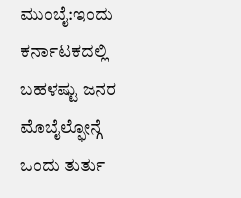ಮುಂಬೈ:ಇಂದು ಕರ್ನಾಟಕದಲ್ಲಿ ಬಹಳಷ್ಟು ಜನರ ಮೊಬೈಲ್ಫೋನ್ಗೆ ಒಂದು ತುರ್ತು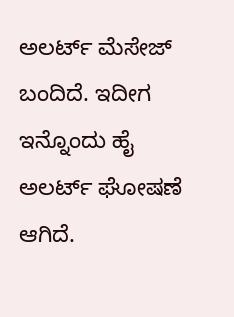ಅಲರ್ಟ್ ಮೆಸೇಜ್ ಬಂದಿದೆ. ಇದೀಗ ಇನ್ನೊಂದು ಹೈ ಅಲರ್ಟ್ ಘೋಷಣೆ ಆಗಿದೆ.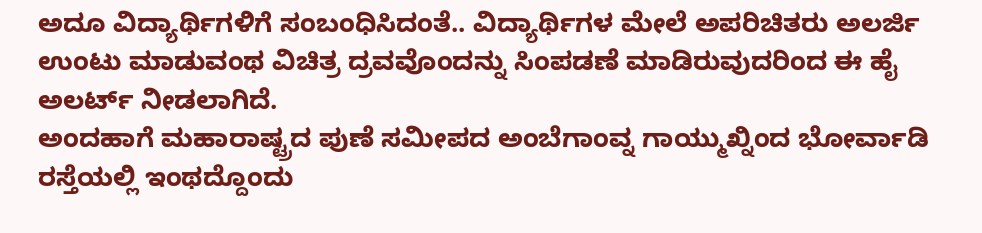ಅದೂ ವಿದ್ಯಾರ್ಥಿಗಳಿಗೆ ಸಂಬಂಧಿಸಿದಂತೆ.. ವಿದ್ಯಾರ್ಥಿಗಳ ಮೇಲೆ ಅಪರಿಚಿತರು ಅಲರ್ಜಿ ಉಂಟು ಮಾಡುವಂಥ ವಿಚಿತ್ರ ದ್ರವವೊಂದನ್ನು ಸಿಂಪಡಣೆ ಮಾಡಿರುವುದರಿಂದ ಈ ಹೈ ಅಲರ್ಟ್ ನೀಡಲಾಗಿದೆ.
ಅಂದಹಾಗೆ ಮಹಾರಾಷ್ಟ್ರದ ಪುಣೆ ಸಮೀಪದ ಅಂಬೆಗಾಂವ್ನ ಗಾಯ್ಮುಖ್ನಿಂದ ಭೋರ್ವಾಡಿ ರಸ್ತೆಯಲ್ಲಿ ಇಂಥದ್ದೊಂದು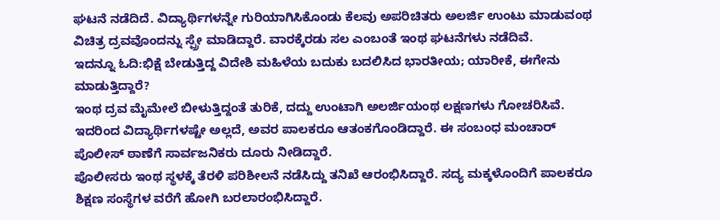ಘಟನೆ ನಡೆದಿದೆ. ವಿದ್ಯಾರ್ಥಿಗಳನ್ನೇ ಗುರಿಯಾಗಿಸಿಕೊಂಡು ಕೆಲವು ಅಪರಿಚಿತರು ಅಲರ್ಜಿ ಉಂಟು ಮಾಡುವಂಥ ವಿಚಿತ್ರ ದ್ರವವೊಂದನ್ನು ಸ್ಪ್ರೇ ಮಾಡಿದ್ದಾರೆ. ವಾರಕ್ಕೆರಡು ಸಲ ಎಂಬಂತೆ ಇಂಥ ಘಟನೆಗಳು ನಡೆದಿವೆ.
ಇದನ್ನೂ ಓದಿ:ಭಿಕ್ಷೆ ಬೇಡುತ್ತಿದ್ದ ವಿದೇಶಿ ಮಹಿಳೆಯ ಬದುಕು ಬದಲಿಸಿದ ಭಾರತೀಯ; ಯಾರೀಕೆ, ಈಗೇನು ಮಾಡುತ್ತಿದ್ದಾರೆ?
ಇಂಥ ದ್ರವ ಮೈಮೇಲೆ ಬೀಳುತ್ತಿದ್ದಂತೆ ತುರಿಕೆ, ದದ್ದು ಉಂಟಾಗಿ ಅಲರ್ಜಿಯಂಥ ಲಕ್ಷಣಗಳು ಗೋಚರಿಸಿವೆ. ಇದರಿಂದ ವಿದ್ಯಾರ್ಥಿಗಳಷ್ಟೇ ಅಲ್ಲದೆ, ಅವರ ಪಾಲಕರೂ ಆತಂಕಗೊಂಡಿದ್ದಾರೆ. ಈ ಸಂಬಂಧ ಮಂಚಾರ್ ಪೊಲೀಸ್ ಠಾಣೆಗೆ ಸಾರ್ವಜನಿಕರು ದೂರು ನೀಡಿದ್ದಾರೆ.
ಪೊಲೀಸರು ಇಂಥ ಸ್ಥಳಕ್ಕೆ ತೆರಳಿ ಪರಿಶೀಲನೆ ನಡೆಸಿದ್ದು ತನಿಖೆ ಆರಂಭಿಸಿದ್ದಾರೆ. ಸದ್ಯ ಮಕ್ಕಳೊಂದಿಗೆ ಪಾಲಕರೂ ಶಿಕ್ಷಣ ಸಂಸ್ಥೆಗಳ ವರೆಗೆ ಹೋಗಿ ಬರಲಾರಂಭಿಸಿದ್ದಾರೆ.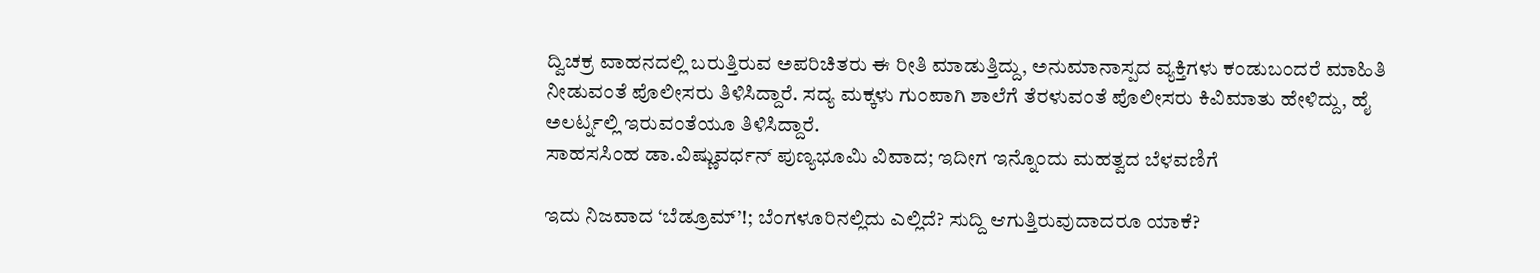ದ್ವಿಚಕ್ರ ವಾಹನದಲ್ಲಿ ಬರುತ್ತಿರುವ ಅಪರಿಚಿತರು ಈ ರೀತಿ ಮಾಡುತ್ತಿದ್ದು, ಅನುಮಾನಾಸ್ಪದ ವ್ಯಕ್ತಿಗಳು ಕಂಡುಬಂದರೆ ಮಾಹಿತಿ ನೀಡುವಂತೆ ಪೊಲೀಸರು ತಿಳಿಸಿದ್ದಾರೆ. ಸದ್ಯ ಮಕ್ಕಳು ಗುಂಪಾಗಿ ಶಾಲೆಗೆ ತೆರಳುವಂತೆ ಪೊಲೀಸರು ಕಿವಿಮಾತು ಹೇಳಿದ್ದು, ಹೈ ಅಲರ್ಟ್ನಲ್ಲಿ ಇರುವಂತೆಯೂ ತಿಳಿಸಿದ್ದಾರೆ.
ಸಾಹಸಸಿಂಹ ಡಾ.ವಿಷ್ಣುವರ್ಧನ್ ಪುಣ್ಯಭೂಮಿ ವಿವಾದ; ಇದೀಗ ಇನ್ನೊಂದು ಮಹತ್ವದ ಬೆಳವಣಿಗೆ

ಇದು ನಿಜವಾದ ‘ಬೆಡ್ರೂಮ್’!; ಬೆಂಗಳೂರಿನಲ್ಲಿದು ಎಲ್ಲಿದೆ? ಸುದ್ದಿ ಆಗುತ್ತಿರುವುದಾದರೂ ಯಾಕೆ?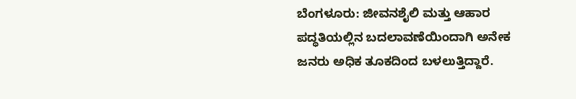ಬೆಂಗಳೂರು: ಜೀವನಶೈಲಿ ಮತ್ತು ಆಹಾರ ಪದ್ಧತಿಯಲ್ಲಿನ ಬದಲಾವಣೆಯಿಂದಾಗಿ ಅನೇಕ ಜನರು ಅಧಿಕ ತೂಕದಿಂದ ಬಳಲುತ್ತಿದ್ದಾರೆ.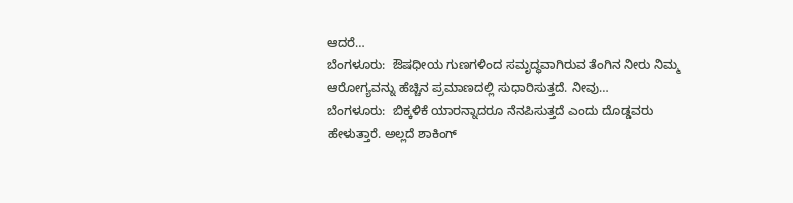ಆದರೆ…
ಬೆಂಗಳೂರು:  ಔಷಧೀಯ ಗುಣಗಳಿಂದ ಸಮೃದ್ಧವಾಗಿರುವ ತೆಂಗಿನ ನೀರು ನಿಮ್ಮ  ಆರೋಗ್ಯವನ್ನು ಹೆಚ್ಚಿನ ಪ್ರಮಾಣದಲ್ಲಿ ಸುಧಾರಿಸುತ್ತದೆ. ನೀವು…
ಬೆಂಗಳೂರು:  ಬಿಕ್ಕಳಿಕೆ ಯಾರನ್ನಾದರೂ ನೆನಪಿಸುತ್ತದೆ ಎಂದು ದೊಡ್ಡವರು ಹೇಳುತ್ತಾರೆ. ಅಲ್ಲದೆ ಶಾಕಿಂಗ್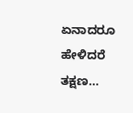ಏನಾದರೂ ಹೇಳಿದರೆ ತಕ್ಷಣ…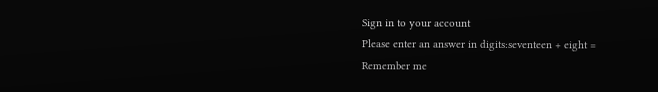Sign in to your account
Please enter an answer in digits:seventeen + eight =
Remember me